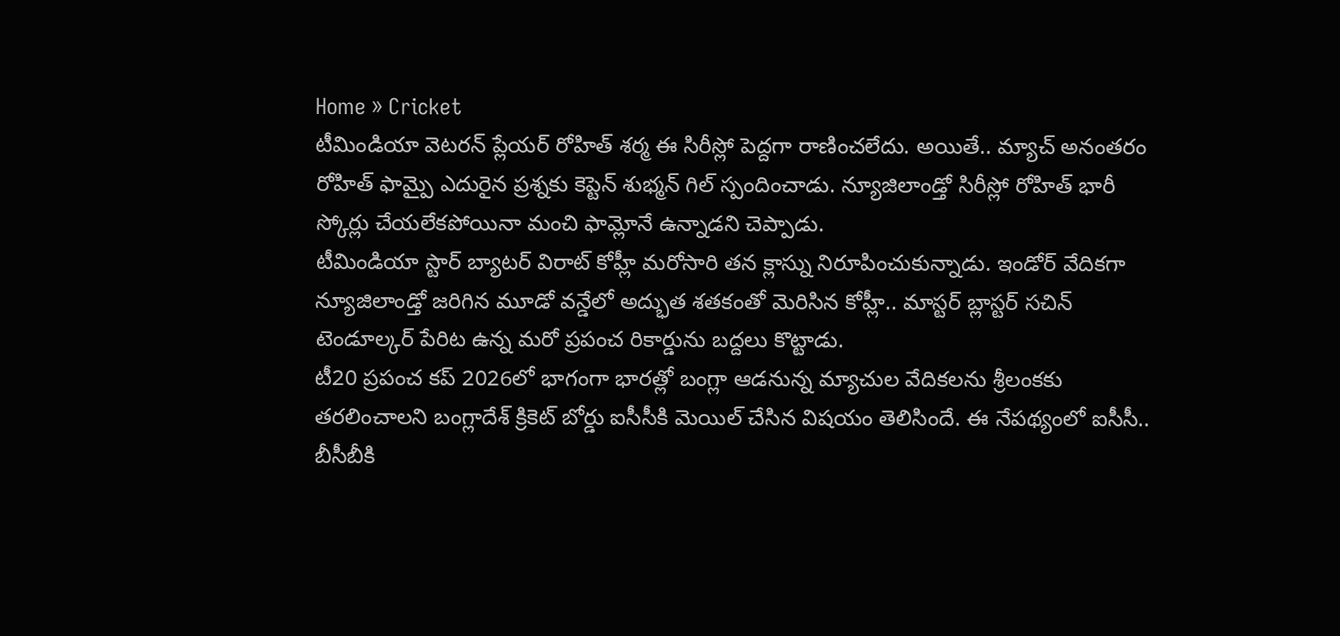Home » Cricket
టీమిండియా వెటరన్ ప్లేయర్ రోహిత్ శర్మ ఈ సిరీస్లో పెద్దగా రాణించలేదు. అయితే.. మ్యాచ్ అనంతరం రోహిత్ ఫామ్పై ఎదురైన ప్రశ్నకు కెప్టెన్ శుభ్మన్ గిల్ స్పందించాడు. న్యూజిలాండ్తో సిరీస్లో రోహిత్ భారీ స్కోర్లు చేయలేకపోయినా మంచి ఫామ్లోనే ఉన్నాడని చెప్పాడు.
టీమిండియా స్టార్ బ్యాటర్ విరాట్ కోహ్లీ మరోసారి తన క్లాస్ను నిరూపించుకున్నాడు. ఇండోర్ వేదికగా న్యూజిలాండ్తో జరిగిన మూడో వన్డేలో అద్భుత శతకంతో మెరిసిన కోహ్లీ.. మాస్టర్ బ్లాస్టర్ సచిన్ టెండూల్కర్ పేరిట ఉన్న మరో ప్రపంచ రికార్డును బద్దలు కొట్టాడు.
టీ20 ప్రపంచ కప్ 2026లో భాగంగా భారత్లో బంగ్లా ఆడనున్న మ్యాచుల వేదికలను శ్రీలంకకు తరలించాలని బంగ్లాదేశ్ క్రికెట్ బోర్డు ఐసీసీకి మెయిల్ చేసిన విషయం తెలిసిందే. ఈ నేపథ్యంలో ఐసీసీ.. బీసీబీకి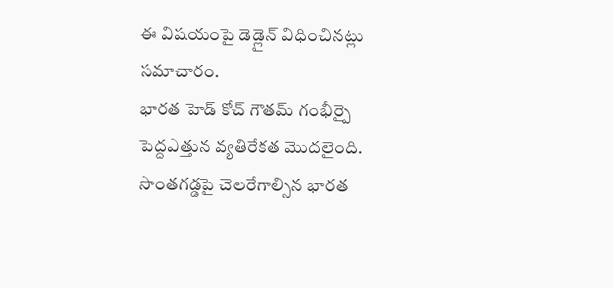ఈ విషయంపై డెడ్లైన్ విధించినట్లు సమాచారం.
భారత హెడ్ కోచ్ గౌతమ్ గంభీర్పై పెద్దఎత్తున వ్యతిరేకత మొదలైంది. సొంతగడ్డపై చెలరేగాల్సిన భారత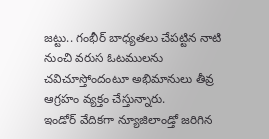జట్టు.. గంభీర్ బాధ్యతలు చేపట్టిన నాటి నుంచి వరుస ఓటములను చవిచూస్తోందంటూ అభిమానులు తీవ్ర ఆగ్రహం వ్యక్తం చేస్తున్నారు.
ఇండోర్ వేదికగా న్యూజిలాండ్తో జరిగిన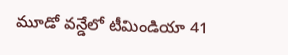మూడో వన్డేలో టీమిండియా 41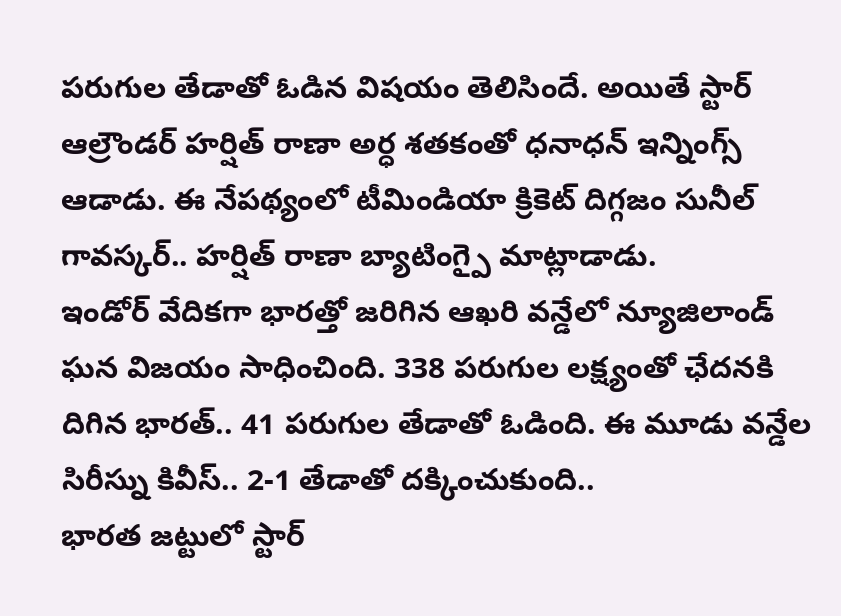పరుగుల తేడాతో ఓడిన విషయం తెలిసిందే. అయితే స్టార్ ఆల్రౌండర్ హర్షిత్ రాణా అర్ధ శతకంతో ధనాధన్ ఇన్నింగ్స్ ఆడాడు. ఈ నేపథ్యంలో టీమిండియా క్రికెట్ దిగ్గజం సునీల్ గావస్కర్.. హర్షిత్ రాణా బ్యాటింగ్పై మాట్లాడాడు.
ఇండోర్ వేదికగా భారత్తో జరిగిన ఆఖరి వన్డేలో న్యూజిలాండ్ ఘన విజయం సాధించింది. 338 పరుగుల లక్ష్యంతో ఛేదనకి దిగిన భారత్.. 41 పరుగుల తేడాతో ఓడింది. ఈ మూడు వన్డేల సిరీస్ను కివీస్.. 2-1 తేడాతో దక్కించుకుంది..
భారత జట్టులో స్టార్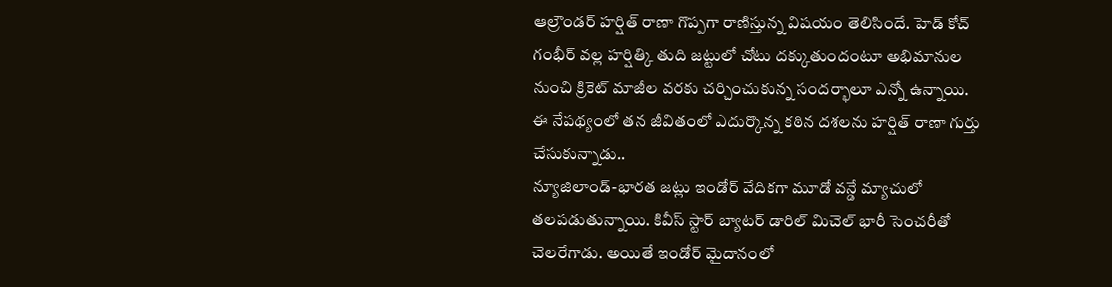ఆల్రౌండర్ హర్షిత్ రాణా గొప్పగా రాణిస్తున్న విషయం తెలిసిందే. హెడ్ కోచ్ గంభీర్ వల్ల హర్షిత్కి తుది జట్టులో చోటు దక్కుతుందంటూ అభిమానుల నుంచి క్రికెట్ మాజీల వరకు చర్చించుకున్న సందర్భాలూ ఎన్నో ఉన్నాయి. ఈ నేపథ్యంలో తన జీవితంలో ఎదుర్కొన్న కఠిన దశలను హర్షిత్ రాణా గుర్తు చేసుకున్నాడు..
న్యూజిలాండ్-భారత జట్లు ఇండోర్ వేదికగా మూడో వన్డే మ్యాచులో తలపడుతున్నాయి. కివీస్ స్టార్ బ్యాటర్ డారిల్ మిచెల్ భారీ సెంచరీతో చెలరేగాడు. అయితే ఇండోర్ మైదానంలో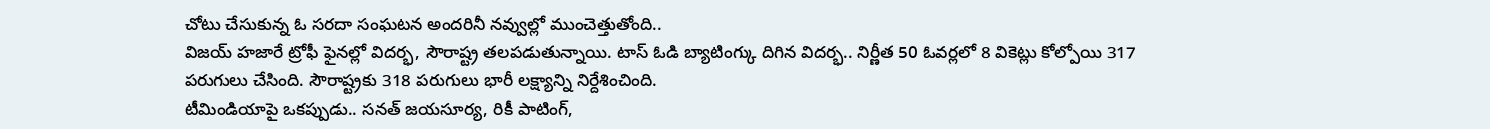చోటు చేసుకున్న ఓ సరదా సంఘటన అందరినీ నవ్వుల్లో ముంచెత్తుతోంది..
విజయ్ హజారే ట్రోఫీ ఫైనల్లో విదర్భ, సౌరాష్ట్ర తలపడుతున్నాయి. టాస్ ఓడి బ్యాటింగ్కు దిగిన విదర్భ.. నిర్ణీత 50 ఓవర్లలో 8 వికెట్లు కోల్పోయి 317 పరుగులు చేసింది. సౌరాష్ట్రకు 318 పరుగులు భారీ లక్ష్యాన్ని నిర్దేశించింది.
టీమిండియాపై ఒకప్పుడు.. సనత్ జయసూర్య, రికీ పాటింగ్,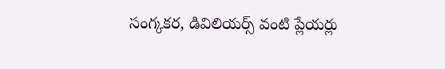సంగ్కకర, డివిలియర్స్ వంటి ప్లేయర్లు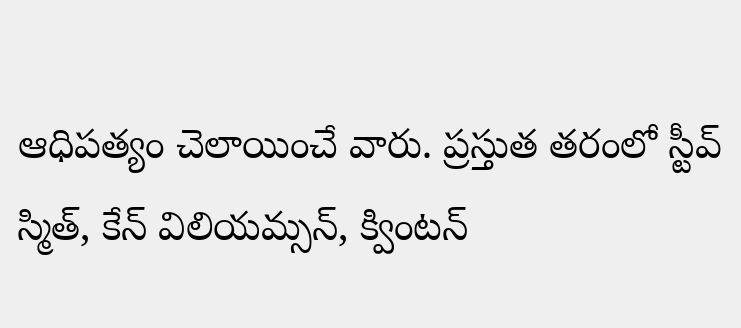ఆధిపత్యం చెలాయించే వారు. ప్రస్తుత తరంలో స్టీవ్ స్మిత్, కేన్ విలియమ్సన్, క్వింటన్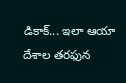డికాక్... ఇలా ఆయా దేశాల తరఫున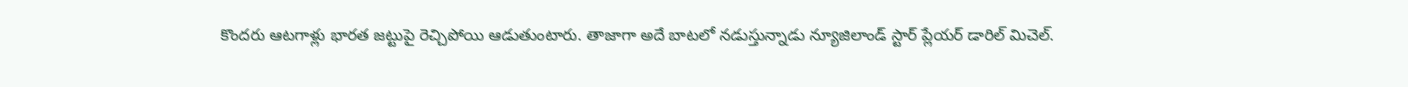కొందరు ఆటగాళ్లు భారత జట్టుపై రెచ్చిపోయి ఆడుతుంటారు. తాజాగా అదే బాటలో నడుస్తున్నాడు న్యూజిలాండ్ స్టార్ ప్లేయర్ డారిల్ మిచెల్.